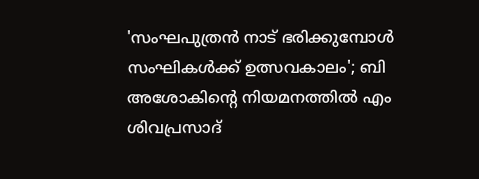'സംഘപുത്രന്‍ നാട് ഭരിക്കുമ്പോള്‍ സംഘികള്‍ക്ക് ഉത്സവകാലം'; ബി അശോകിന്റെ നിയമനത്തില്‍ എം ശിവപ്രസാദ്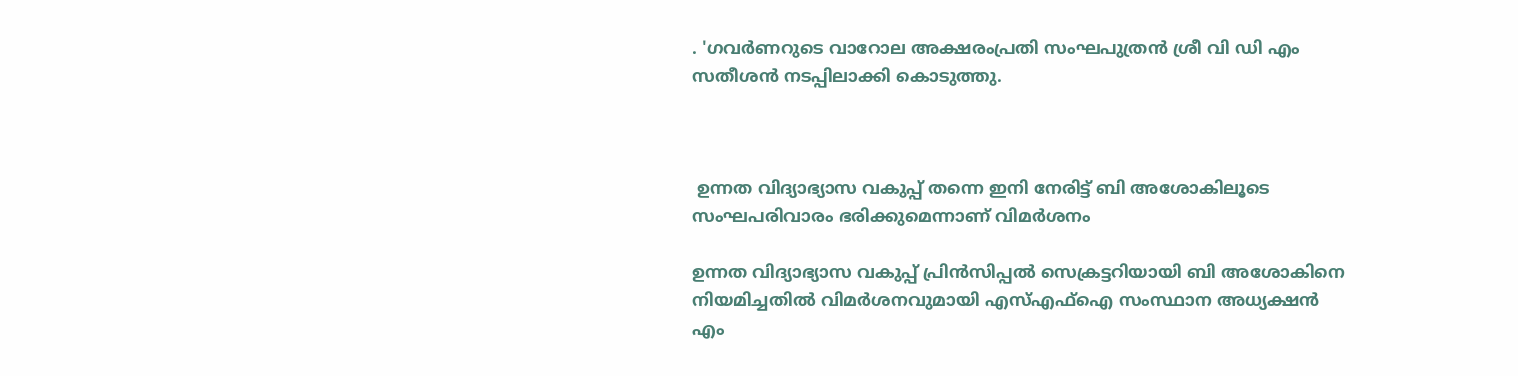. 'ഗവര്‍ണറുടെ വാറോല അക്ഷരംപ്രതി സംഘപുത്രന്‍ ശ്രീ വി ഡി എം സതീശന്‍ നടപ്പിലാക്കി കൊടുത്തു.



 ഉന്നത വിദ്യാഭ്യാസ വകുപ്പ് തന്നെ ഇനി നേരിട്ട് ബി അശോകിലൂടെ സംഘപരിവാരം ഭരിക്കുമെന്നാണ് വിമര്‍ശനം

ഉന്നത വിദ്യാഭ്യാസ വകുപ്പ് പ്രിന്‍സിപ്പല്‍ സെക്രട്ടറിയായി ബി അശോകിനെ നിയമിച്ചതില്‍ വിമര്‍ശനവുമായി എസ്എഫ്ഐ സംസ്ഥാന അധ്യക്ഷന്‍ എം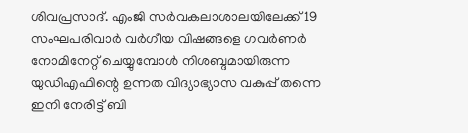ശിവപ്രസാദ്. എംജി സര്‍വകലാശാലയിലേക്ക് 19 സംഘപരിവാര്‍ വര്‍ഗീയ വിഷങ്ങളെ ഗവര്‍ണര്‍ നോമിനേറ്റ് ചെയ്യുമ്പോള്‍ നിശബ്ദമായിരുന്ന യുഡിഎഫിന്റെ ഉന്നത വിദ്യാഭ്യാസ വകുപ്പ് തന്നെ ഇനി നേരിട്ട് ബി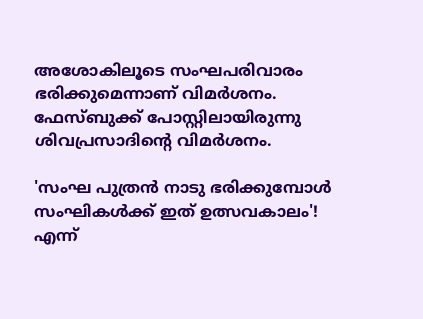അശോകിലൂടെ സംഘപരിവാരം ഭരിക്കുമെന്നാണ് വിമര്‍ശനം. ഫേസ്ബുക്ക് പോസ്റ്റിലായിരുന്നു ശിവപ്രസാദിന്റെ വിമര്‍ശനം.

'സംഘ പുത്രന്‍ നാടു ഭരിക്കുമ്പോള്‍ സംഘികള്‍ക്ക് ഇത് ഉത്സവകാലം'! എന്ന്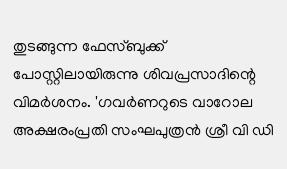തുടങ്ങുന്ന ഫേസ്ബുക്ക് പോസ്റ്റിലായിരുന്നു ശിവപ്രസാദിന്റെ വിമര്‍ശനം. 'ഗവര്‍ണറുടെ വാറോല അക്ഷരംപ്രതി സംഘപുത്രന്‍ ശ്രീ വി ഡി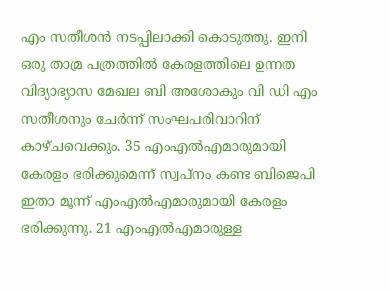എം സതീശന്‍ നടപ്പിലാക്കി കൊടുത്തു. ഇനി ഒരു താമ്ര പത്രത്തില്‍ കേരളത്തിലെ ഉന്നത വിദ്യാഭ്യാസ മേഖല ബി അശോകും വി ഡി എം സതീശനും ചേര്‍ന്ന് സംഘപരിവാറിന് കാഴ്ചവെക്കും. 35 എംഎല്‍എമാരുമായി കേരളം ഭരിക്കുമെന്ന് സ്വപ്നം കണ്ട ബിജെപി ഇതാ മൂന്ന് എംഎല്‍എമാരുമായി കേരളം ഭരിക്കുന്നു. 21 എംഎല്‍എമാരുള്ള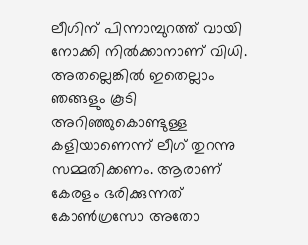ലീഗിന് പിന്നാമ്പുറത്ത് വായി നോക്കി നില്‍ക്കാനാണ് വിധി. അതല്ലെങ്കില്‍ ഇതെല്ലാം ഞങ്ങളും കൂടി അറിഞ്ഞുകൊണ്ടുള്ള കളിയാണെന്ന് ലീഗ് തുറന്നു സമ്മതിക്കണം. ആരാണ് കേരളം ഭരിക്കുന്നത് കോണ്‍ഗ്രസോ അതോ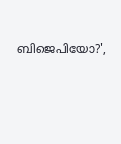ബിജെപിയോ?',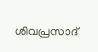ശിവപ്രസാദ്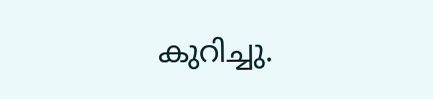കുറിച്ചു.